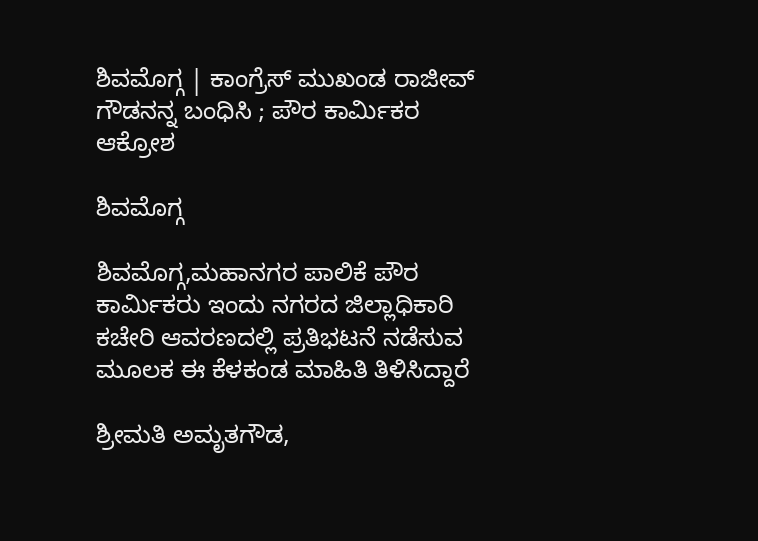ಶಿವಮೊಗ್ಗ | ಕಾಂಗ್ರೆಸ್ ಮುಖಂಡ ರಾಜೀವ್ ಗೌಡನನ್ನ ಬಂಧಿಸಿ ; ಪೌರ ಕಾರ್ಮಿಕರ ಆಕ್ರೋಶ

ಶಿವಮೊಗ್ಗ

ಶಿವಮೊಗ್ಗ,ಮಹಾನಗರ ಪಾಲಿಕೆ ಪೌರ ಕಾರ್ಮಿಕರು ಇಂದು ನಗರದ ಜಿಲ್ಲಾಧಿಕಾರಿ ಕಚೇರಿ ಆವರಣದಲ್ಲಿ ಪ್ರತಿಭಟನೆ ನಡೆಸುವ ಮೂಲಕ ಈ ಕೆಳಕಂಡ ಮಾಹಿತಿ ತಿಳಿಸಿದ್ದಾರೆ

ಶ್ರೀಮತಿ ಅಮೃತಗೌಡ,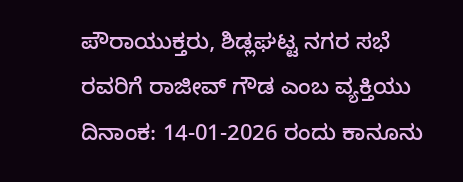ಪೌರಾಯುಕ್ತರು, ಶಿಡ್ಲಘಟ್ಟ ನಗರ ಸಭೆ ರವರಿಗೆ ರಾಜೀವ್ ಗೌಡ ಎಂಬ ವ್ಯಕ್ತಿಯು ದಿನಾಂಕ: 14-01-2026 ರಂದು ಕಾನೂನು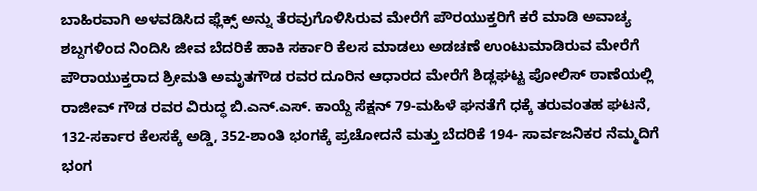ಬಾಹಿರವಾಗಿ ಅಳವಡಿಸಿದ ಫ್ಲೆಕ್ಸ್ ಅನ್ನು ತೆರವುಗೊಳಿಸಿರುವ ಮೇರೆಗೆ ಪೌರಯುಕ್ತರಿಗೆ ಕರೆ ಮಾಡಿ ಅವಾಚ್ಯ ಶಬ್ದಗಳಿಂದ ನಿಂದಿಸಿ ಜೀವ ಬೆದರಿಕೆ ಹಾಕಿ ಸರ್ಕಾರಿ ಕೆಲಸ ಮಾಡಲು ಅಡಚಣೆ ಉಂಟುಮಾಡಿರುವ ಮೇರೆಗೆ ಪೌರಾಯುಕ್ತರಾದ ಶ್ರೀಮತಿ ಅಮೃತಗೌಡ ರವರ ದೂರಿನ ಆಧಾರದ ಮೇರೆಗೆ ಶಿಡ್ಲಘಟ್ಟ ಪೋಲಿಸ್ ಠಾಣೆಯಲ್ಲಿ ರಾಜೀವ್‌ ಗೌಡ ರವರ ವಿರುದ್ಧ ಬಿ.ಎನ್.ಎಸ್. ಕಾಯ್ದೆ ಸೆಕ್ಷನ್ 79-ಮಹಿಳೆ ಘನತೆಗೆ ಧಕ್ಕೆ ತರುವಂತಹ ಘಟನೆ, 132-ಸರ್ಕಾರ ಕೆಲಸಕ್ಕೆ ಅಡ್ಡಿ, 352-ಶಾಂತಿ ಭಂಗಕ್ಕೆ ಪ್ರಚೋದನೆ ಮತ್ತು ಬೆದರಿಕೆ 194- ಸಾರ್ವಜನಿಕರ ನೆಮ್ಮದಿಗೆ ಭಂಗ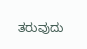ತರುವುದು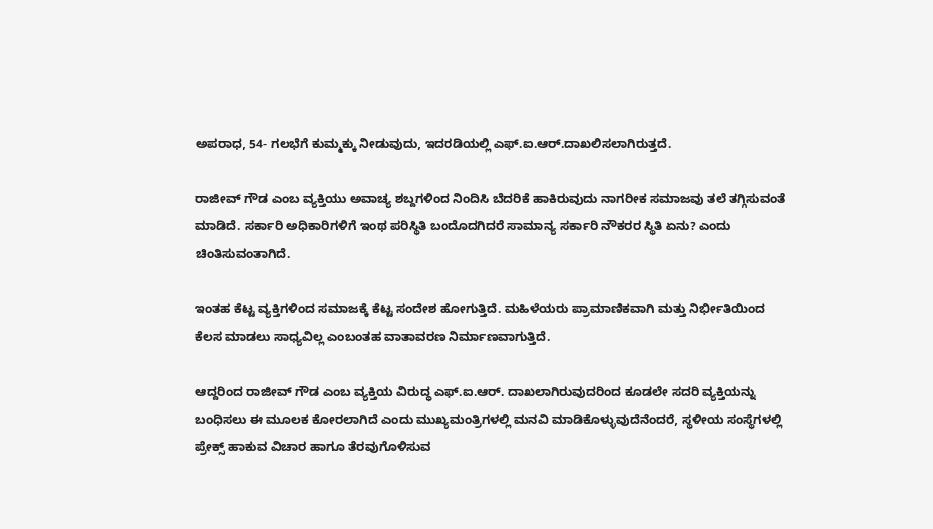ಅಪರಾಧ, 54- ಗಲಭೆಗೆ ಕುಮ್ಮಕ್ಕು ನೀಡುವುದು, ಇದರಡಿಯಲ್ಲಿ ಎಫ್.ಐ.ಆ‌ರ್.ದಾಖಲಿಸಲಾಗಿರುತ್ತದೆ.

ರಾಜೀವ್ ಗೌಡ ಎಂಬ ವ್ಯಕ್ತಿಯು ಅವಾಚ್ಯ ಶಬ್ದಗಳಿಂದ ನಿಂದಿಸಿ ಬೆದರಿಕೆ ಹಾಕಿರುವುದು ನಾಗರೀಕ ಸಮಾಜವು ತಲೆ ತಗ್ಗಿಸುವಂತೆ ಮಾಡಿದೆ. ಸರ್ಕಾರಿ ಅಧಿಕಾರಿಗಳಿಗೆ ಇಂಥ ಪರಿಸ್ಥಿತಿ ಬಂದೊದಗಿದರೆ ಸಾಮಾನ್ಯ ಸರ್ಕಾರಿ ನೌಕರರ ಸ್ಥಿತಿ ಏನು? ಎಂದು ಚಿಂತಿಸುವಂತಾಗಿದೆ.

ಇಂತಹ ಕೆಟ್ಟ ವ್ಯಕ್ತಿಗಳಿಂದ ಸಮಾಜಕ್ಕೆ ಕೆಟ್ಟ ಸಂದೇಶ ಹೋಗುತ್ತಿದೆ. ಮಹಿಳೆಯರು ಪ್ರಾಮಾಣಿಕವಾಗಿ ಮತ್ತು ನಿರ್ಭೀತಿಯಿಂದ ಕೆಲಸ ಮಾಡಲು ಸಾಧ್ಯವಿಲ್ಲ ಎಂಬಂತಹ ವಾತಾವರಣ ನಿರ್ಮಾಣವಾಗುತ್ತಿದೆ.

ಆದ್ದರಿಂದ ರಾಜೀವ್ ಗೌಡ ಎಂಬ ವ್ಯಕ್ತಿಯ ವಿರುದ್ಧ ಎಫ್.ಐ.ಆ‌ರ್. ದಾಖಲಾಗಿರುವುದರಿಂದ ಕೂಡಲೇ ಸದರಿ ವ್ಯಕ್ತಿಯನ್ನು ಬಂಧಿಸಲು ಈ ಮೂಲಕ ಕೋರಲಾಗಿದೆ ಎಂದು ಮುಖ್ಯಮಂತ್ರಿಗಳಲ್ಲಿ ಮನವಿ ಮಾಡಿಕೊಳ್ಳುವುದೆನೆಂದರೆ, ಸ್ಥಳೀಯ ಸಂಸ್ಥೆಗಳಲ್ಲಿ ಪ್ರೇಕ್ಸ್ ಹಾಕುವ ವಿಚಾರ ಹಾಗೂ ತೆರವುಗೊಳಿಸುವ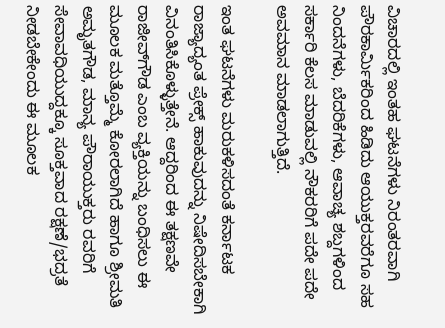ವಿಚಾರದಲ್ಲಿ ಇಂತಹ ಘಟನೆಗಳು ನಿರಂತರವಾಗಿ ಪೌರಕಾರ್ಮಿಕರಿಂದ ಹಿಡಿದು ಆಯುಕ್ತರವರೆಗೂ ಸಹ ನಿಂದನೆಗಳು, ಬೆದರಿಕೆಗಳು, ಆವಾಚ್ಯ ಶಬ್ದಗಳಿಂದ ಸರ್ಕಾರಿ ಕೆಲಸ ಮಾಡುವಲ್ಲಿ ನೌಕರರಿಗೆ ಪದೇ ಪದೇ ಅವಮಾನ ಮಾಡಲಾಗುತ್ತಿದೆ.

ಇಂತ ಘಟನೆಗಳು ಮರುಕಳಿಸದಂತೆ ಕರ್ನಾಟಕ ರಾಜ್ಯಾದ್ಯಂತ ಪ್ರೇಕ್ಸ್ ಹಾಕುವುದನ್ನು ನಿಷೇದಿಸಬೇಕಾಗಿ ವಿನಂತಿಸಿಕೊಳ್ಳುತ್ತೇನೆ. ಆದ್ದರಿಂದ ಈ ತಕ್ಷಣವೇ ರಾಜೀವ್‌ಗೌಡ ಎಂಬ ವ್ಯಕ್ತಿಯನ್ನು ಬಂಧಿಸಲು ಈ ಮೂಲಕ ಮತ್ತೊಮ್ಮೆ ಕೋರಲಾಗಿದೆ ಹಾಗೂ ಶ್ರೀಮತಿ ಅಮೃತಗೌಡ, ಮಾನ್ಯ ಪೌರಾಯುಕ್ತರು ರವರಿಗೆ ಸೇವಾವಧಿಯುದ್ದಕ್ಕೂ ಸೂಕ್ತವಾದ ರಕ್ಷಣೆ/ಭದ್ರತೆ ನೀಡಬೇಕೇಂದು ಈ ಮೂಲಕ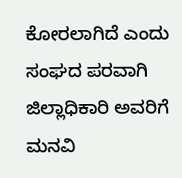ಕೋರಲಾಗಿದೆ ಎಂದು ಸಂಘದ ಪರವಾಗಿ ಜಿಲ್ಲಾಧಿಕಾರಿ ಅವರಿಗೆ ಮನವಿ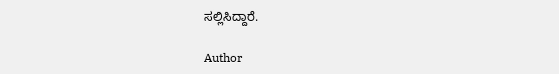ಸಲ್ಲಿಸಿದ್ದಾರೆ.

Author